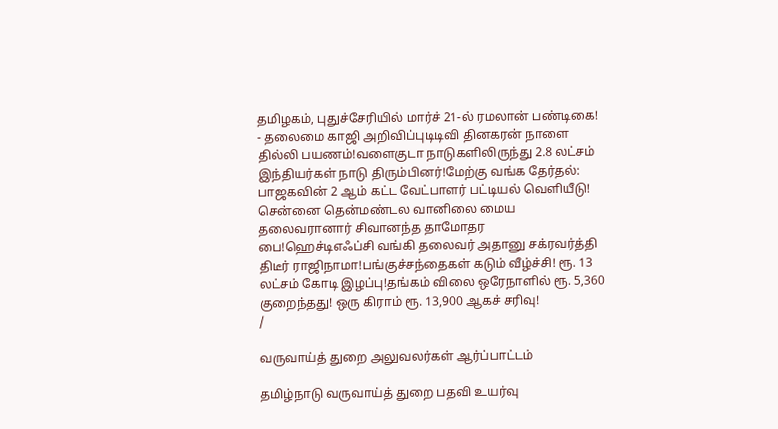தமிழகம், புதுச்சேரியில் மார்ச் 21-ல் ரமலான் பண்டிகை! - தலைமை காஜி அறிவிப்புடிடிவி தினகரன் நாளை தில்லி பயணம்!வளைகுடா நாடுகளிலிருந்து 2.8 லட்சம் இந்தியர்கள் நாடு திரும்பினர்!மேற்கு வங்க தேர்தல்: பாஜகவின் 2 ஆம் கட்ட வேட்பாளர் பட்டியல் வெளியீடு! சென்னை தென்மண்டல வானிலை மைய தலைவரானார் சிவானந்த தாமோதர பை!ஹெச்டிஎஃப்சி வங்கி தலைவர் அதானு சக்ரவர்த்தி திடீர் ராஜிநாமா!பங்குச்சந்தைகள் கடும் வீழ்ச்சி! ரூ. 13 லட்சம் கோடி இழப்பு!தங்கம் விலை ஒரேநாளில் ரூ. 5,360 குறைந்தது! ஒரு கிராம் ரூ. 13,900 ஆகச் சரிவு!
/

வருவாய்த் துறை அலுவலர்கள் ஆர்ப்பாட்டம்

தமிழ்நாடு வருவாய்த் துறை பதவி உயர்வு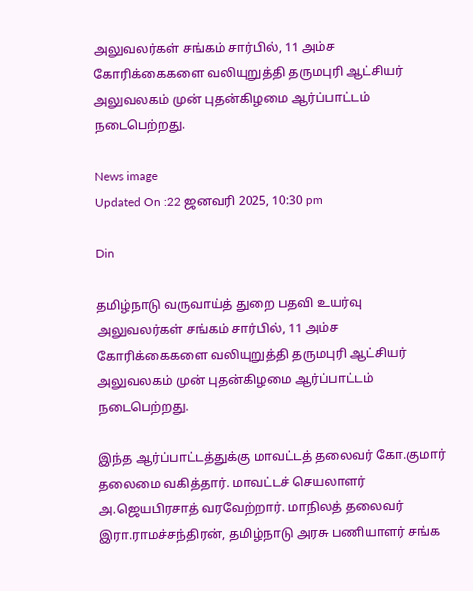அலுவலர்கள் சங்கம் சார்பில், 11 அம்ச கோரிக்கைகளை வலியுறுத்தி தருமபுரி ஆட்சியர் அலுவலகம் முன் புதன்கிழமை ஆர்ப்பாட்டம் நடைபெற்றது.

News image
Updated On :22 ஜனவரி 2025, 10:30 pm

Din

தமிழ்நாடு வருவாய்த் துறை பதவி உயர்வு அலுவலர்கள் சங்கம் சார்பில், 11 அம்ச கோரிக்கைகளை வலியுறுத்தி தருமபுரி ஆட்சியர் அலுவலகம் முன் புதன்கிழமை ஆர்ப்பாட்டம் நடைபெற்றது.

இந்த ஆர்ப்பாட்டத்துக்கு மாவட்டத் தலைவர் கோ.குமார் தலைமை வகித்தார். மாவட்டச் செயலாளர் அ.ஜெயபிரசாத் வரவேற்றார். மாநிலத் தலைவர் இரா.ராமச்சந்திரன், தமிழ்நாடு அரசு பணியாளர் சங்க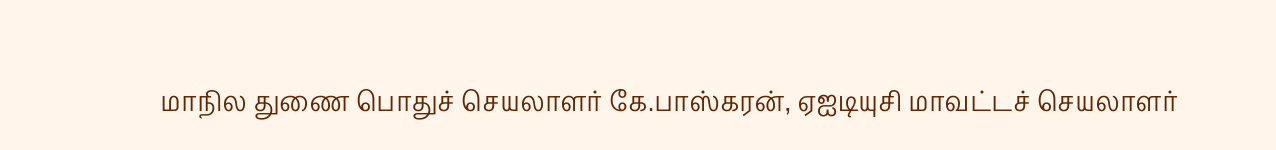மாநில துணை பொதுச் செயலாளர் கே.பாஸ்கரன், ஏஐடியுசி மாவட்டச் செயலாளர்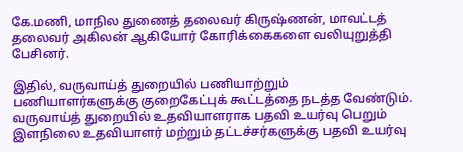கே.மணி, மாநில துணைத் தலைவர் கிருஷ்ணன், மாவட்டத் தலைவர் அகிலன் ஆகியோர் கோரிக்கைகளை வலியுறுத்தி பேசினர்.

இதில், வருவாய்த் துறையில் பணியாற்றும் பணியாளர்களுக்கு குறைகேட்புக் கூட்டத்தை நடத்த வேண்டும். வருவாய்த் துறையில் உதவியாளராக பதவி உயர்வு பெறும் இளநிலை உதவியாளர் மற்றும் தட்டச்சர்களுக்கு பதவி உயர்வு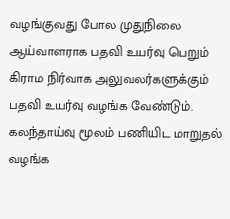வழங்குவது போல முதுநிலை ஆய்வாளராக பதவி உயர்வு பெறும் கிராம நிர்வாக அலுவலர்களுக்கும் பதவி உயர்வு வழங்க வேண்டும். கலந்தாய்வு மூலம் பணியிட மாறுதல் வழங்க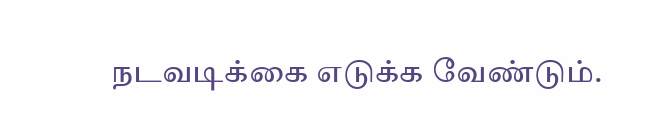நடவடிக்கை எடுக்க வேண்டும்.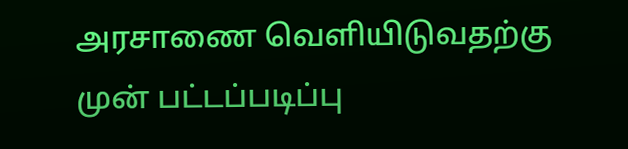அரசாணை வெளியிடுவதற்கு முன் பட்டப்படிப்பு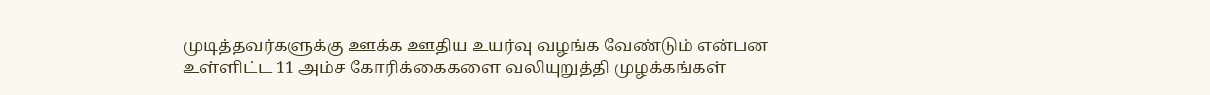முடித்தவர்களுக்கு ஊக்க ஊதிய உயர்வு வழங்க வேண்டும் என்பன உள்ளிட்ட 11 அம்ச கோரிக்கைகளை வலியுறுத்தி முழக்கங்கள்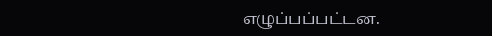எழுப்பப்பட்டன.